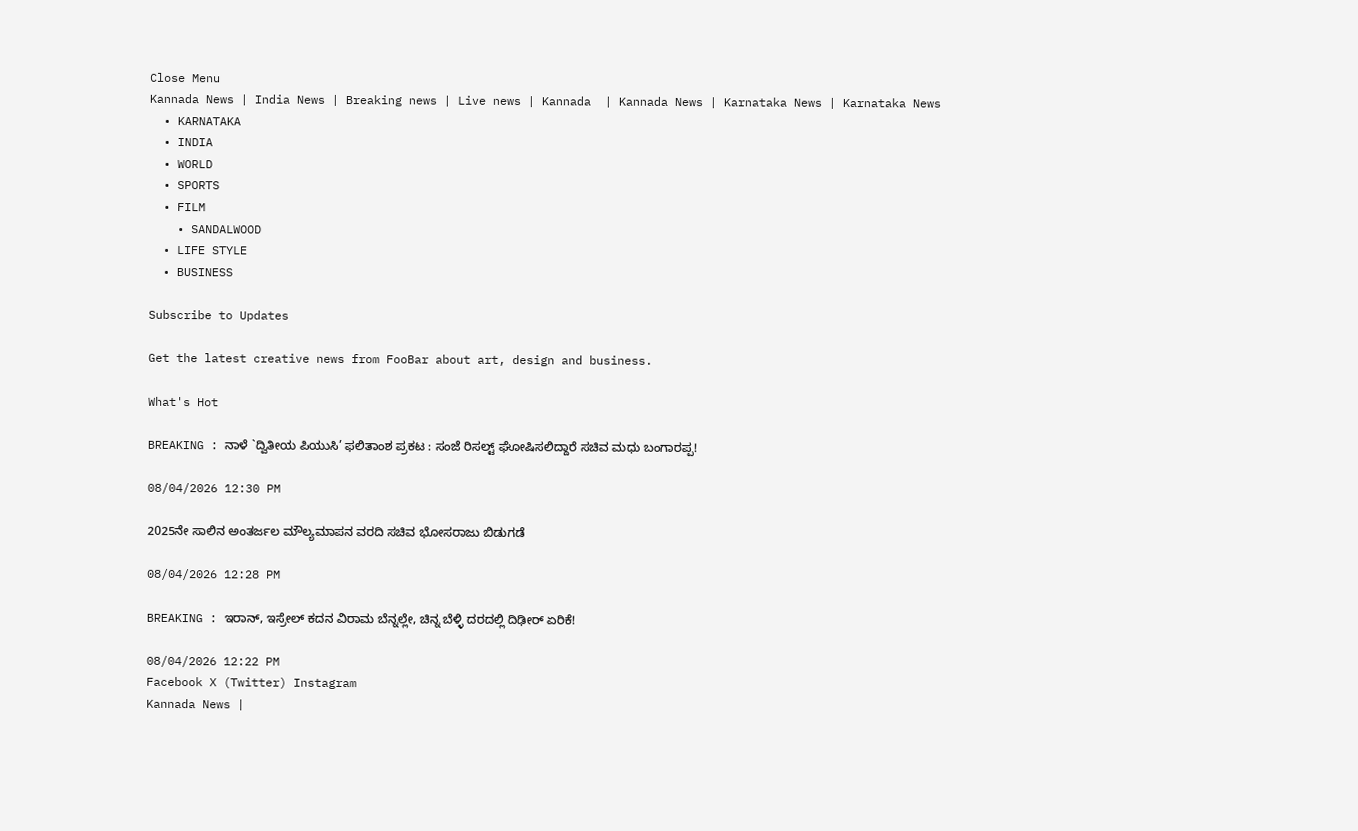Close Menu
Kannada News | India News | Breaking news | Live news | Kannada  | Kannada News | Karnataka News | Karnataka News
  • KARNATAKA
  • INDIA
  • WORLD
  • SPORTS
  • FILM
    • SANDALWOOD
  • LIFE STYLE
  • BUSINESS

Subscribe to Updates

Get the latest creative news from FooBar about art, design and business.

What's Hot

BREAKING : ನಾಳೆ `ದ್ವಿತೀಯ ಪಿಯುಸಿ’ ಫಲಿತಾಂಶ ಪ್ರಕಟ : ಸಂಜೆ ರಿಸಲ್ಟ್ ಘೋಷಿಸಲಿದ್ದಾರೆ ಸಚಿವ ಮಧು ಬಂಗಾರಪ್ಪ!

08/04/2026 12:30 PM

2025ನೇ ಸಾಲಿನ ಅಂತರ್ಜಲ ಮೌಲ್ಯಮಾಪನ ವರದಿ ಸಚಿವ ಭೋಸರಾಜು ಬಿಡುಗಡೆ

08/04/2026 12:28 PM

BREAKING : ಇರಾನ್, ಇಸ್ರೇಲ್ ಕದನ ವಿರಾಮ ಬೆನ್ನಲ್ಲೇ, ಚಿನ್ನ ಬೆಳ್ಳಿ ದರದಲ್ಲಿ ದಿಢೀರ್ ಏರಿಕೆ!

08/04/2026 12:22 PM
Facebook X (Twitter) Instagram
Kannada News |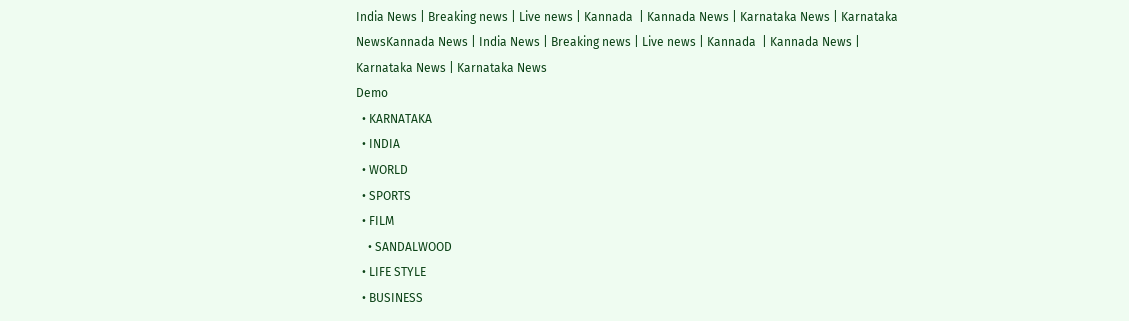India News | Breaking news | Live news | Kannada  | Kannada News | Karnataka News | Karnataka NewsKannada News | India News | Breaking news | Live news | Kannada  | Kannada News | Karnataka News | Karnataka News
Demo
  • KARNATAKA
  • INDIA
  • WORLD
  • SPORTS
  • FILM
    • SANDALWOOD
  • LIFE STYLE
  • BUSINESS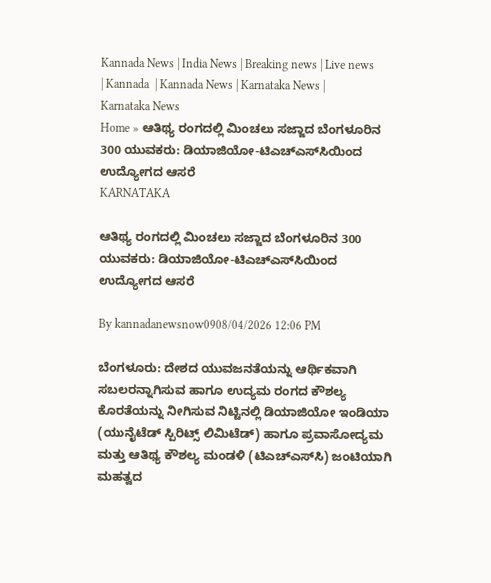Kannada News | India News | Breaking news | Live news | Kannada  | Kannada News | Karnataka News | Karnataka News
Home » ಆತಿಥ್ಯ ರಂಗದಲ್ಲಿ ಮಿಂಚಲು ಸಜ್ಜಾದ ಬೆಂಗಳೂರಿನ 300 ಯುವಕರು: ಡಿಯಾಜಿಯೋ-ಟಿಎಚ್‌ಎಸ್‌ಸಿಯಿಂದ ಉದ್ಯೋಗದ ಆಸರೆ
KARNATAKA

ಆತಿಥ್ಯ ರಂಗದಲ್ಲಿ ಮಿಂಚಲು ಸಜ್ಜಾದ ಬೆಂಗಳೂರಿನ 300 ಯುವಕರು: ಡಿಯಾಜಿಯೋ-ಟಿಎಚ್‌ಎಸ್‌ಸಿಯಿಂದ ಉದ್ಯೋಗದ ಆಸರೆ

By kannadanewsnow0908/04/2026 12:06 PM

ಬೆಂಗಳೂರು: ದೇಶದ ಯುವಜನತೆಯನ್ನು ಆರ್ಥಿಕವಾಗಿ ಸಬಲರನ್ನಾಗಿಸುವ ಹಾಗೂ ಉದ್ಯಮ ರಂಗದ ಕೌಶಲ್ಯ ಕೊರತೆಯನ್ನು ನೀಗಿಸುವ ನಿಟ್ಟಿನಲ್ಲಿ ಡಿಯಾಜಿಯೋ ಇಂಡಿಯಾ (ಯುನೈಟೆಡ್ ಸ್ಪಿರಿಟ್ಸ್ ಲಿಮಿಟೆಡ್) ಹಾಗೂ ಪ್ರವಾಸೋದ್ಯಮ ಮತ್ತು ಆತಿಥ್ಯ ಕೌಶಲ್ಯ ಮಂಡಳಿ (ಟಿಎಚ್‌ಎಸ್‌ಸಿ) ಜಂಟಿಯಾಗಿ ಮಹತ್ವದ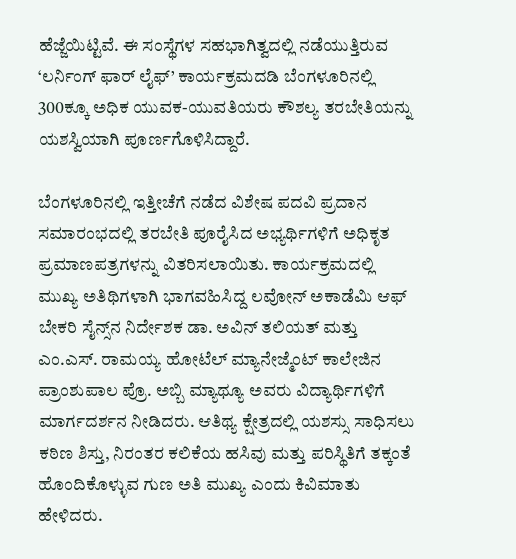ಹೆಜ್ಜೆಯಿಟ್ಟಿವೆ. ಈ ಸಂಸ್ಥೆಗಳ ಸಹಭಾಗಿತ್ವದಲ್ಲಿ ನಡೆಯುತ್ತಿರುವ ‘ಲರ್ನಿಂಗ್ ಫಾರ್ ಲೈಫ್’ ಕಾರ್ಯಕ್ರಮದಡಿ ಬೆಂಗಳೂರಿನಲ್ಲಿ 300ಕ್ಕೂ ಅಧಿಕ ಯುವಕ-ಯುವತಿಯರು ಕೌಶಲ್ಯ ತರಬೇತಿಯನ್ನು ಯಶಸ್ವಿಯಾಗಿ ಪೂರ್ಣಗೊಳಿಸಿದ್ದಾರೆ.

ಬೆಂಗಳೂರಿನಲ್ಲಿ ಇತ್ತೀಚೆಗೆ ನಡೆದ ವಿಶೇಷ ಪದವಿ ಪ್ರದಾನ ಸಮಾರಂಭದಲ್ಲಿ ತರಬೇತಿ ಪೂರೈಸಿದ ಅಭ್ಯರ್ಥಿಗಳಿಗೆ ಅಧಿಕೃತ ಪ್ರಮಾಣಪತ್ರಗಳನ್ನು ವಿತರಿಸಲಾಯಿತು. ಕಾರ್ಯಕ್ರಮದಲ್ಲಿ ಮುಖ್ಯ ಅತಿಥಿಗಳಾಗಿ ಭಾಗವಹಿಸಿದ್ದ ಲವೋನ್ ಅಕಾಡೆಮಿ ಆಫ್ ಬೇಕರಿ ಸೈನ್ಸ್‌ನ ನಿರ್ದೇಶಕ ಡಾ. ಅವಿನ್ ತಲಿಯತ್ ಮತ್ತು ಎಂ.ಎಸ್. ರಾಮಯ್ಯ ಹೋಟೆಲ್ ಮ್ಯಾನೇಜ್ಮೆಂಟ್ ಕಾಲೇಜಿನ ಪ್ರಾಂಶುಪಾಲ ಪ್ರೊ. ಅಬ್ಬಿ ಮ್ಯಾಥ್ಯೂ ಅವರು ವಿದ್ಯಾರ್ಥಿಗಳಿಗೆ ಮಾರ್ಗದರ್ಶನ ನೀಡಿದರು. ಆತಿಥ್ಯ ಕ್ಷೇತ್ರದಲ್ಲಿ ಯಶಸ್ಸು ಸಾಧಿಸಲು ಕಠಿಣ ಶಿಸ್ತು, ನಿರಂತರ ಕಲಿಕೆಯ ಹಸಿವು ಮತ್ತು ಪರಿಸ್ಥಿತಿಗೆ ತಕ್ಕಂತೆ ಹೊಂದಿಕೊಳ್ಳುವ ಗುಣ ಅತಿ ಮುಖ್ಯ ಎಂದು ಕಿವಿಮಾತು ಹೇಳಿದರು.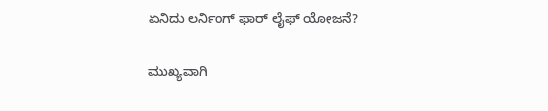ಏನಿದು ಲರ್ನಿಂಗ್ ಫಾರ್ ಲೈಫ್ ಯೋಜನೆ?

ಮುಖ್ಯವಾಗಿ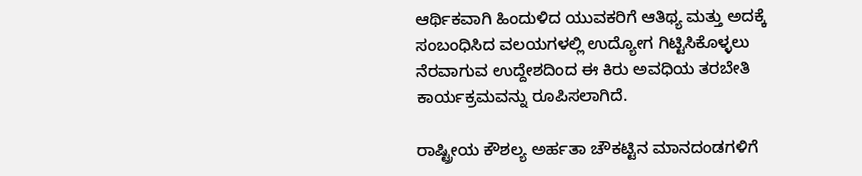ಆರ್ಥಿಕವಾಗಿ ಹಿಂದುಳಿದ ಯುವಕರಿಗೆ ಆತಿಥ್ಯ ಮತ್ತು ಅದಕ್ಕೆ ಸಂಬಂಧಿಸಿದ ವಲಯಗಳಲ್ಲಿ ಉದ್ಯೋಗ ಗಿಟ್ಟಿಸಿಕೊಳ್ಳಲು ನೆರವಾಗುವ ಉದ್ದೇಶದಿಂದ ಈ ಕಿರು ಅವಧಿಯ ತರಬೇತಿ ಕಾರ್ಯಕ್ರಮವನ್ನು ರೂಪಿಸಲಾಗಿದೆ.

ರಾಷ್ಟ್ರೀಯ ಕೌಶಲ್ಯ ಅರ್ಹತಾ ಚೌಕಟ್ಟಿನ ಮಾನದಂಡಗಳಿಗೆ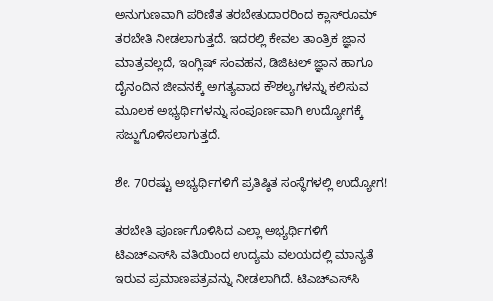ಅನುಗುಣವಾಗಿ ಪರಿಣಿತ ತರಬೇತುದಾರರಿಂದ ಕ್ಲಾಸ್‌ರೂಮ್ ತರಬೇತಿ ನೀಡಲಾಗುತ್ತದೆ. ಇದರಲ್ಲಿ ಕೇವಲ ತಾಂತ್ರಿಕ ಜ್ಞಾನ ಮಾತ್ರವಲ್ಲದೆ, ಇಂಗ್ಲಿಷ್ ಸಂವಹನ, ಡಿಜಿಟಲ್ ಜ್ಞಾನ ಹಾಗೂ ದೈನಂದಿನ ಜೀವನಕ್ಕೆ ಅಗತ್ಯವಾದ ಕೌಶಲ್ಯಗಳನ್ನು ಕಲಿಸುವ ಮೂಲಕ ಅಭ್ಯರ್ಥಿಗಳನ್ನು ಸಂಪೂರ್ಣವಾಗಿ ಉದ್ಯೋಗಕ್ಕೆ ಸಜ್ಜುಗೊಳಿಸಲಾಗುತ್ತದೆ.

ಶೇ. 70ರಷ್ಟು ಅಭ್ಯರ್ಥಿಗಳಿಗೆ ಪ್ರತಿಷ್ಠಿತ ಸಂಸ್ಥೆಗಳಲ್ಲಿ ಉದ್ಯೋಗ!

ತರಬೇತಿ ಪೂರ್ಣಗೊಳಿಸಿದ ಎಲ್ಲಾ ಅಭ್ಯರ್ಥಿಗಳಿಗೆ ಟಿಎಚ್‌ಎಸ್‌ಸಿ ವತಿಯಿಂದ ಉದ್ಯಮ ವಲಯದಲ್ಲಿ ಮಾನ್ಯತೆ ಇರುವ ಪ್ರಮಾಣಪತ್ರವನ್ನು ನೀಡಲಾಗಿದೆ. ಟಿಎಚ್‌ಎಸ್‌ಸಿ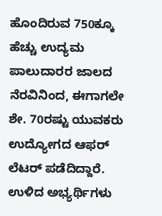ಹೊಂದಿರುವ 750ಕ್ಕೂ ಹೆಚ್ಚು ಉದ್ಯಮ ಪಾಲುದಾರರ ಜಾಲದ ನೆರವಿನಿಂದ, ಈಗಾಗಲೇ ಶೇ. 70ರಷ್ಟು ಯುವಕರು ಉದ್ಯೋಗದ ಆಫರ್ ಲೆಟರ್ ಪಡೆದಿದ್ದಾರೆ. ಉಳಿದ ಅಭ್ಯರ್ಥಿಗಳು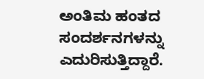ಅಂತಿಮ ಹಂತದ ಸಂದರ್ಶನಗಳನ್ನು ಎದುರಿಸುತ್ತಿದ್ದಾರೆ.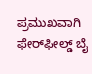ಪ್ರಮುಖವಾಗಿ ಫೇರ್‌ಫೀಲ್ಡ್ ಬೈ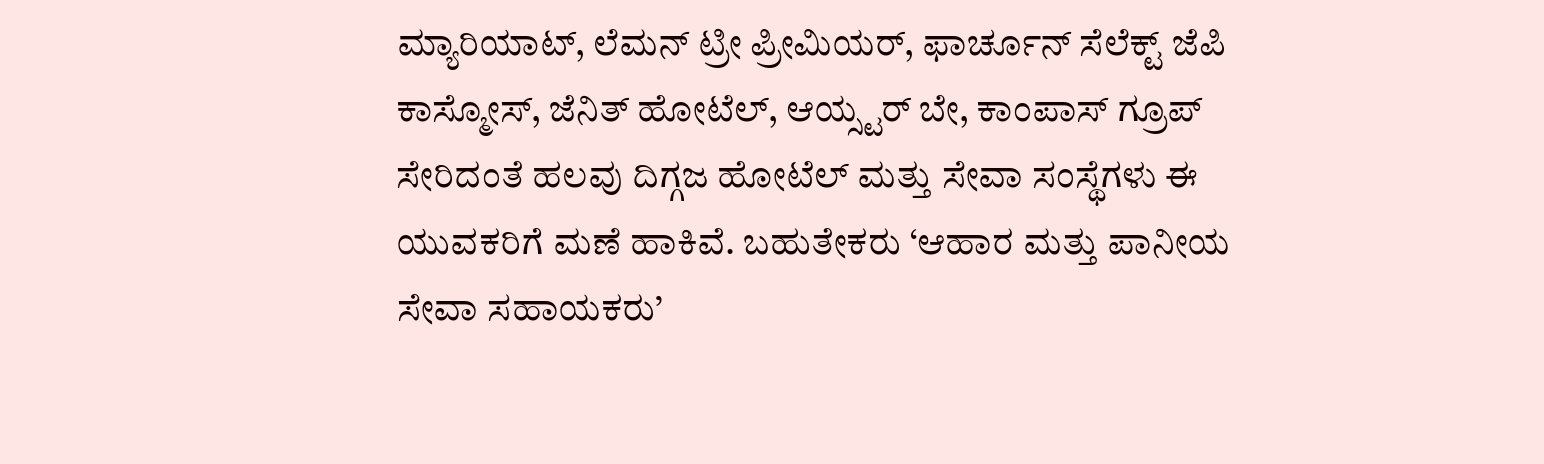ಮ್ಯಾರಿಯಾಟ್, ಲೆಮನ್ ಟ್ರೀ ಪ್ರೀಮಿಯರ್, ಫಾರ್ಚೂನ್ ಸೆಲೆಕ್ಟ್ ಜೆಪಿ ಕಾಸ್ಮೋಸ್, ಜೆನಿತ್ ಹೋಟೆಲ್, ಆಯ್ಸ್ಟರ್ ಬೇ, ಕಾಂಪಾಸ್ ಗ್ರೂಪ್ ಸೇರಿದಂತೆ ಹಲವು ದಿಗ್ಗಜ ಹೋಟೆಲ್ ಮತ್ತು ಸೇವಾ ಸಂಸ್ಥೆಗಳು ಈ ಯುವಕರಿಗೆ ಮಣೆ ಹಾಕಿವೆ. ಬಹುತೇಕರು ‘ಆಹಾರ ಮತ್ತು ಪಾನೀಯ ಸೇವಾ ಸಹಾಯಕರು’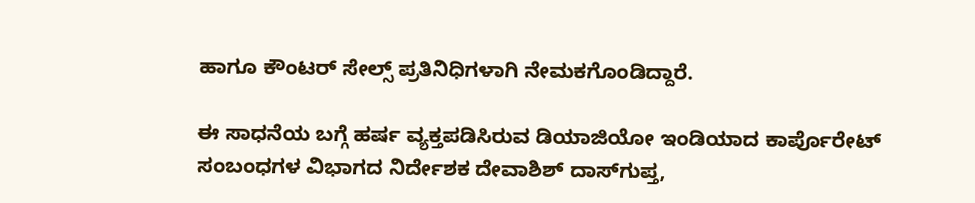ಹಾಗೂ ಕೌಂಟರ್ ಸೇಲ್ಸ್ ಪ್ರತಿನಿಧಿಗಳಾಗಿ ನೇಮಕಗೊಂಡಿದ್ದಾರೆ.

ಈ ಸಾಧನೆಯ ಬಗ್ಗೆ ಹರ್ಷ ವ್ಯಕ್ತಪಡಿಸಿರುವ ಡಿಯಾಜಿಯೋ ಇಂಡಿಯಾದ ಕಾರ್ಪೊರೇಟ್ ಸಂಬಂಧಗಳ ವಿಭಾಗದ ನಿರ್ದೇಶಕ ದೇವಾಶಿಶ್ ದಾಸ್‌ಗುಪ್ತ,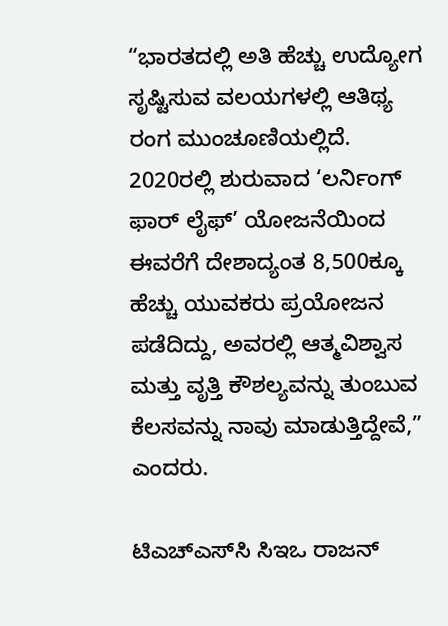“ಭಾರತದಲ್ಲಿ ಅತಿ ಹೆಚ್ಚು ಉದ್ಯೋಗ ಸೃಷ್ಟಿಸುವ ವಲಯಗಳಲ್ಲಿ ಆತಿಥ್ಯ ರಂಗ ಮುಂಚೂಣಿಯಲ್ಲಿದೆ. 2020ರಲ್ಲಿ ಶುರುವಾದ ‘ಲರ್ನಿಂಗ್ ಫಾರ್ ಲೈಫ್’ ಯೋಜನೆಯಿಂದ ಈವರೆಗೆ ದೇಶಾದ್ಯಂತ 8,500ಕ್ಕೂ ಹೆಚ್ಚು ಯುವಕರು ಪ್ರಯೋಜನ ಪಡೆದಿದ್ದು, ಅವರಲ್ಲಿ ಆತ್ಮವಿಶ್ವಾಸ ಮತ್ತು ವೃತ್ತಿ ಕೌಶಲ್ಯವನ್ನು ತುಂಬುವ ಕೆಲಸವನ್ನು ನಾವು ಮಾಡುತ್ತಿದ್ದೇವೆ,” ಎಂದರು.

ಟಿಎಚ್‌ಎಸ್‌ಸಿ ಸಿಇಒ ರಾಜನ್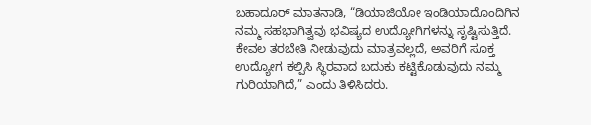ಬಹಾದೂರ್ ಮಾತನಾಡಿ, “ಡಿಯಾಜಿಯೋ ಇಂಡಿಯಾದೊಂದಿಗಿನ ನಮ್ಮ ಸಹಭಾಗಿತ್ವವು ಭವಿಷ್ಯದ ಉದ್ಯೋಗಿಗಳನ್ನು ಸೃಷ್ಟಿಸುತ್ತಿದೆ. ಕೇವಲ ತರಬೇತಿ ನೀಡುವುದು ಮಾತ್ರವಲ್ಲದೆ, ಅವರಿಗೆ ಸೂಕ್ತ ಉದ್ಯೋಗ ಕಲ್ಪಿಸಿ ಸ್ಥಿರವಾದ ಬದುಕು ಕಟ್ಟಿಕೊಡುವುದು ನಮ್ಮ ಗುರಿಯಾಗಿದೆ,” ಎಂದು ತಿಳಿಸಿದರು.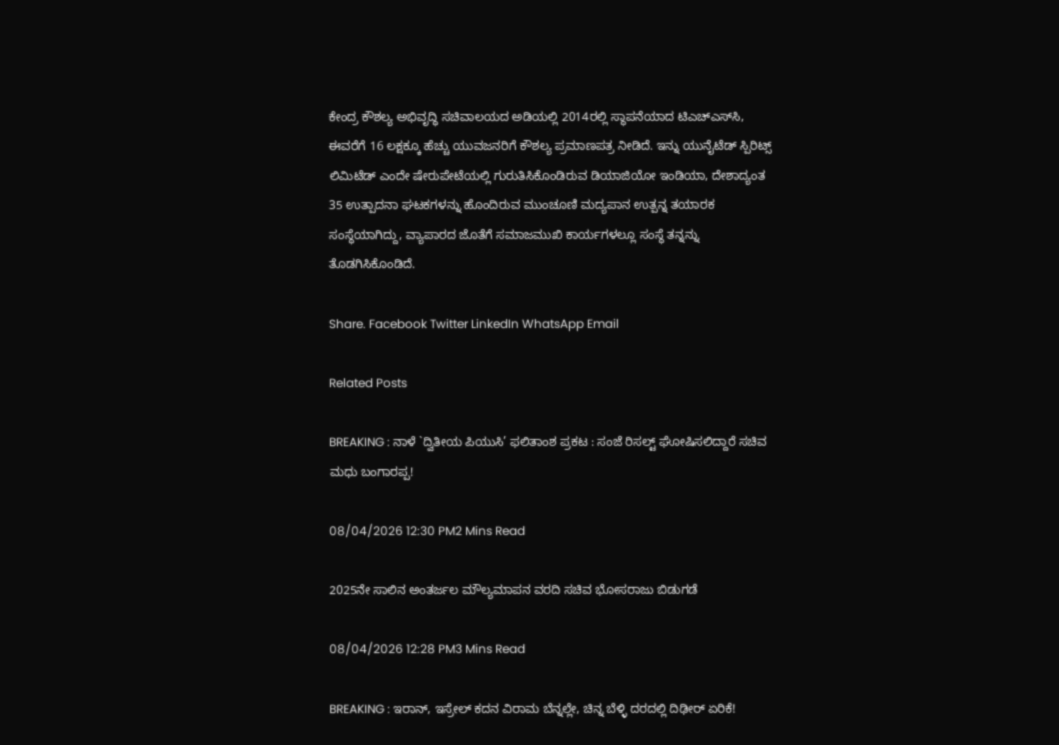ಕೇಂದ್ರ ಕೌಶಲ್ಯ ಅಭಿವೃದ್ಧಿ ಸಚಿವಾಲಯದ ಅಡಿಯಲ್ಲಿ 2014ರಲ್ಲಿ ಸ್ಥಾಪನೆಯಾದ ಟಿಎಚ್‌ಎಸ್‌ಸಿ, ಈವರೆಗೆ 16 ಲಕ್ಷಕ್ಕೂ ಹೆಚ್ಚು ಯುವಜನರಿಗೆ ಕೌಶಲ್ಯ ಪ್ರಮಾಣಪತ್ರ ನೀಡಿದೆ. ಇನ್ನು ಯುನೈಟೆಡ್ ಸ್ಪಿರಿಟ್ಸ್ ಲಿಮಿಟೆಡ್ ಎಂದೇ ಷೇರುಪೇಟೆಯಲ್ಲಿ ಗುರುತಿಸಿಕೊಂಡಿರುವ ಡಿಯಾಜಿಯೋ ಇಂಡಿಯಾ, ದೇಶಾದ್ಯಂತ 35 ಉತ್ಪಾದನಾ ಘಟಕಗಳನ್ನು ಹೊಂದಿರುವ ಮುಂಚೂಣಿ ಮದ್ಯಪಾನ ಉತ್ಪನ್ನ ತಯಾರಕ ಸಂಸ್ಥೆಯಾಗಿದ್ದು, ವ್ಯಾಪಾರದ ಜೊತೆಗೆ ಸಮಾಜಮುಖಿ ಕಾರ್ಯಗಳಲ್ಲೂ ಸಂಸ್ಥೆ ತನ್ನನ್ನು ತೊಡಗಿಸಿಕೊಂಡಿದೆ.

Share. Facebook Twitter LinkedIn WhatsApp Email

Related Posts

BREAKING : ನಾಳೆ `ದ್ವಿತೀಯ ಪಿಯುಸಿ’ ಫಲಿತಾಂಶ ಪ್ರಕಟ : ಸಂಜೆ ರಿಸಲ್ಟ್ ಘೋಷಿಸಲಿದ್ದಾರೆ ಸಚಿವ ಮಧು ಬಂಗಾರಪ್ಪ!

08/04/2026 12:30 PM2 Mins Read

2025ನೇ ಸಾಲಿನ ಅಂತರ್ಜಲ ಮೌಲ್ಯಮಾಪನ ವರದಿ ಸಚಿವ ಭೋಸರಾಜು ಬಿಡುಗಡೆ

08/04/2026 12:28 PM3 Mins Read

BREAKING : ಇರಾನ್, ಇಸ್ರೇಲ್ ಕದನ ವಿರಾಮ ಬೆನ್ನಲ್ಲೇ, ಚಿನ್ನ ಬೆಳ್ಳಿ ದರದಲ್ಲಿ ದಿಢೀರ್ ಏರಿಕೆ!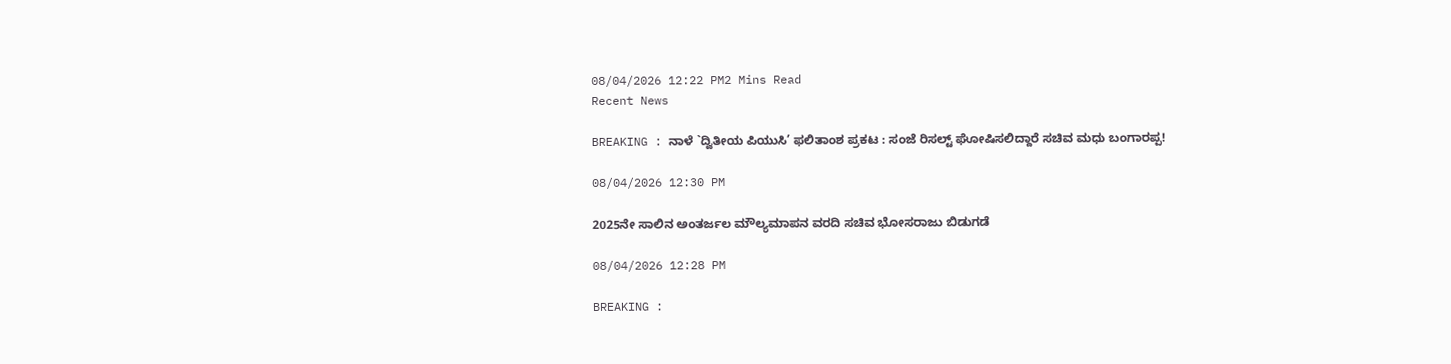08/04/2026 12:22 PM2 Mins Read
Recent News

BREAKING : ನಾಳೆ `ದ್ವಿತೀಯ ಪಿಯುಸಿ’ ಫಲಿತಾಂಶ ಪ್ರಕಟ : ಸಂಜೆ ರಿಸಲ್ಟ್ ಘೋಷಿಸಲಿದ್ದಾರೆ ಸಚಿವ ಮಧು ಬಂಗಾರಪ್ಪ!

08/04/2026 12:30 PM

2025ನೇ ಸಾಲಿನ ಅಂತರ್ಜಲ ಮೌಲ್ಯಮಾಪನ ವರದಿ ಸಚಿವ ಭೋಸರಾಜು ಬಿಡುಗಡೆ

08/04/2026 12:28 PM

BREAKING :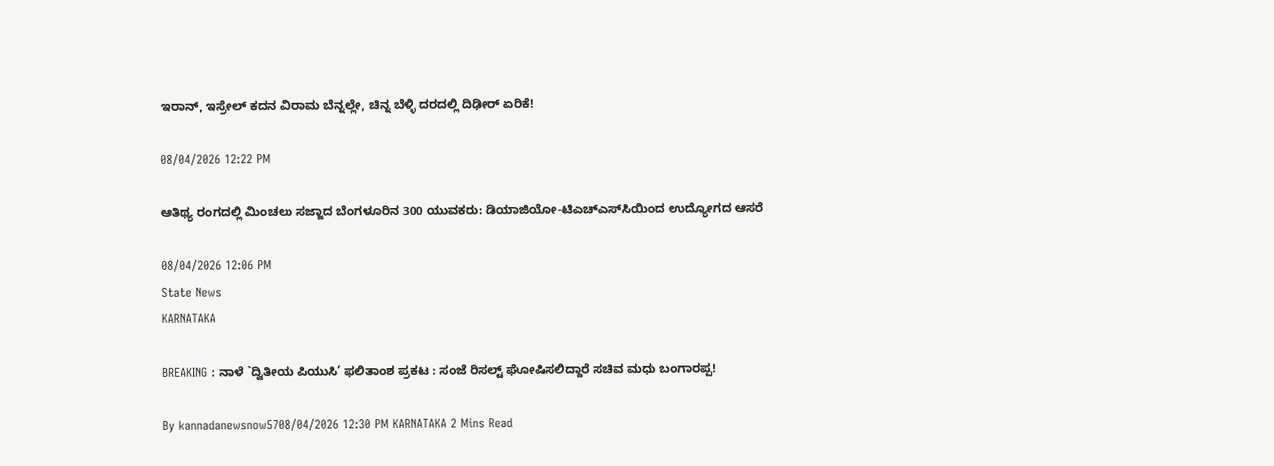ಇರಾನ್, ಇಸ್ರೇಲ್ ಕದನ ವಿರಾಮ ಬೆನ್ನಲ್ಲೇ, ಚಿನ್ನ ಬೆಳ್ಳಿ ದರದಲ್ಲಿ ದಿಢೀರ್ ಏರಿಕೆ!

08/04/2026 12:22 PM

ಆತಿಥ್ಯ ರಂಗದಲ್ಲಿ ಮಿಂಚಲು ಸಜ್ಜಾದ ಬೆಂಗಳೂರಿನ 300 ಯುವಕರು: ಡಿಯಾಜಿಯೋ-ಟಿಎಚ್‌ಎಸ್‌ಸಿಯಿಂದ ಉದ್ಯೋಗದ ಆಸರೆ

08/04/2026 12:06 PM
State News
KARNATAKA

BREAKING : ನಾಳೆ `ದ್ವಿತೀಯ ಪಿಯುಸಿ’ ಫಲಿತಾಂಶ ಪ್ರಕಟ : ಸಂಜೆ ರಿಸಲ್ಟ್ ಘೋಷಿಸಲಿದ್ದಾರೆ ಸಚಿವ ಮಧು ಬಂಗಾರಪ್ಪ!

By kannadanewsnow5708/04/2026 12:30 PM KARNATAKA 2 Mins Read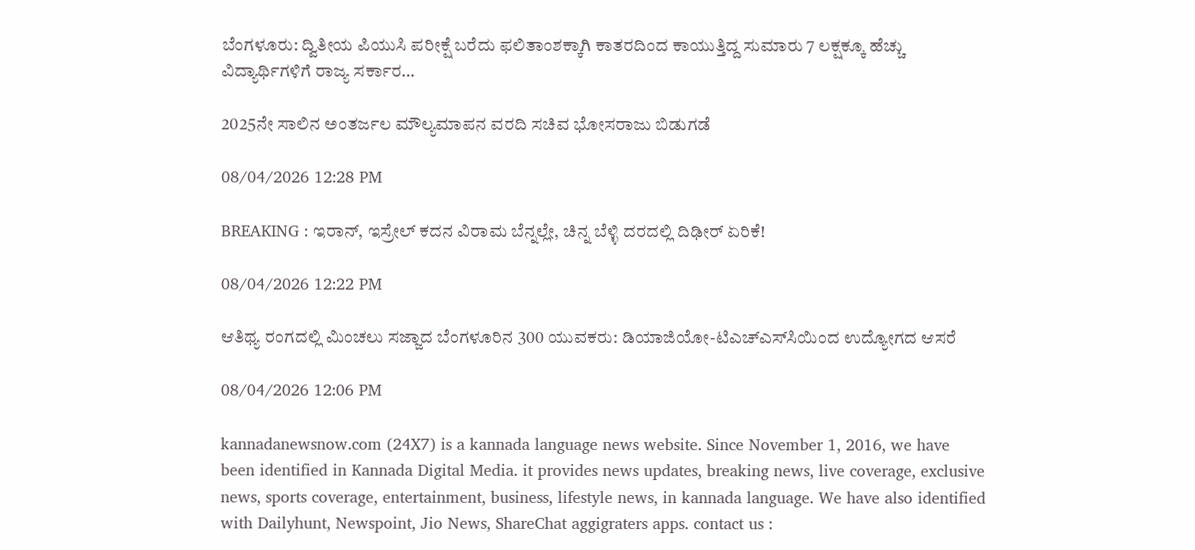ಬೆಂಗಳೂರು: ದ್ವಿತೀಯ ಪಿಯುಸಿ ಪರೀಕ್ಷೆ ಬರೆದು ಫಲಿತಾಂಶಕ್ಕಾಗಿ ಕಾತರದಿಂದ ಕಾಯುತ್ತಿದ್ದ ಸುಮಾರು 7 ಲಕ್ಷಕ್ಕೂ ಹೆಚ್ಚು ವಿದ್ಯಾರ್ಥಿಗಳಿಗೆ ರಾಜ್ಯ ಸರ್ಕಾರ…

2025ನೇ ಸಾಲಿನ ಅಂತರ್ಜಲ ಮೌಲ್ಯಮಾಪನ ವರದಿ ಸಚಿವ ಭೋಸರಾಜು ಬಿಡುಗಡೆ

08/04/2026 12:28 PM

BREAKING : ಇರಾನ್, ಇಸ್ರೇಲ್ ಕದನ ವಿರಾಮ ಬೆನ್ನಲ್ಲೇ, ಚಿನ್ನ ಬೆಳ್ಳಿ ದರದಲ್ಲಿ ದಿಢೀರ್ ಏರಿಕೆ!

08/04/2026 12:22 PM

ಆತಿಥ್ಯ ರಂಗದಲ್ಲಿ ಮಿಂಚಲು ಸಜ್ಜಾದ ಬೆಂಗಳೂರಿನ 300 ಯುವಕರು: ಡಿಯಾಜಿಯೋ-ಟಿಎಚ್‌ಎಸ್‌ಸಿಯಿಂದ ಉದ್ಯೋಗದ ಆಸರೆ

08/04/2026 12:06 PM

kannadanewsnow.com (24X7) is a kannada language news website. Since November 1, 2016, we have been identified in Kannada Digital Media. it provides news updates, breaking news, live coverage, exclusive news, sports coverage, entertainment, business, lifestyle news, in kannada language. We have also identified with Dailyhunt, Newspoint, Jio News, ShareChat aggigraters apps. contact us :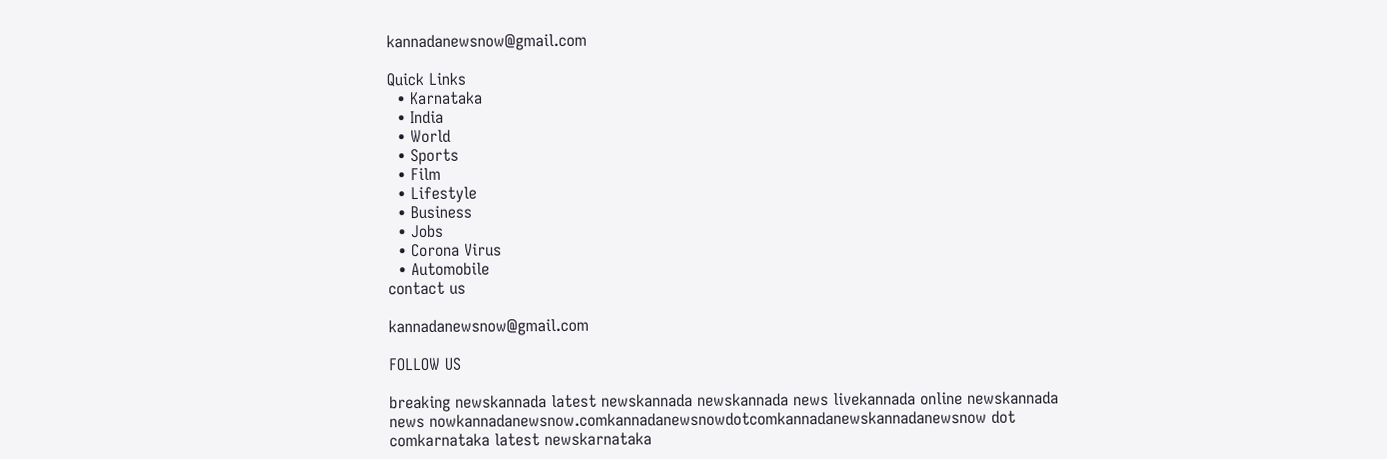kannadanewsnow@gmail.com

Quick Links
  • Karnataka
  • India
  • World
  • Sports
  • Film
  • Lifestyle
  • Business
  • Jobs
  • Corona Virus
  • Automobile
contact us

kannadanewsnow@gmail.com

FOLLOW US

breaking newskannada latest newskannada newskannada news livekannada online newskannada news nowkannadanewsnow.comkannadanewsnowdotcomkannadanewskannadanewsnow dot comkarnataka latest newskarnataka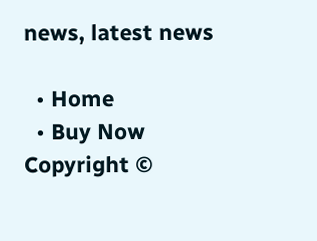news, latest news

  • Home
  • Buy Now
Copyright ©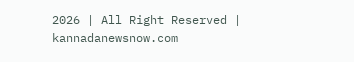2026 | All Right Reserved | kannadanewsnow.com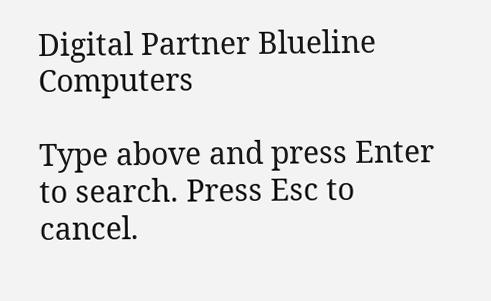Digital Partner Blueline Computers

Type above and press Enter to search. Press Esc to cancel.